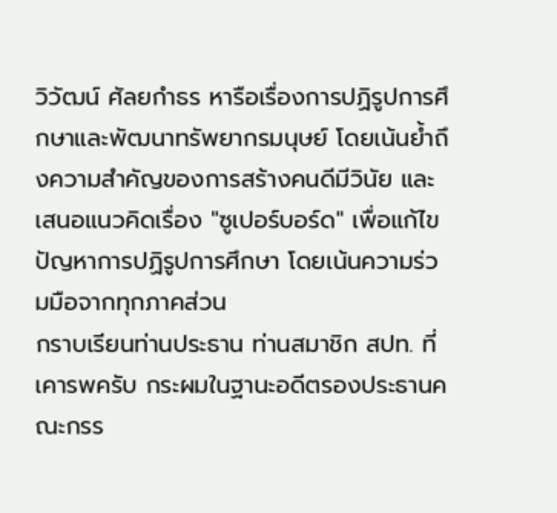วิวัฒน์ ศัลยกําธร หารือเรื่องการปฏิรูปการศึกษาและพัฒนาทรัพยากรมนุษย์ โดยเน้นย้ำถึงความสำคัญของการสร้างคนดีมีวินัย และเสนอแนวคิดเรื่อง "ซูเปอร์บอร์ด" เพื่อแก้ไขปัญหาการปฏิรูปการศึกษา โดยเน้นความร่วมมือจากทุกภาคส่วน
กราบเรียนท่านประธาน ท่านสมาชิก สปท. ที่เคารพครับ กระผมในฐานะอดีตรองประธานคณะกรร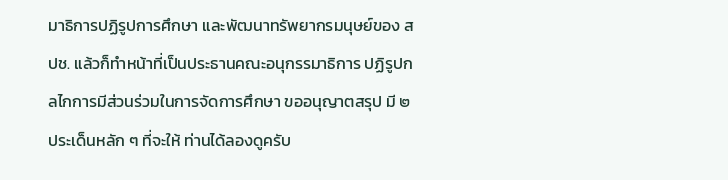มาธิการปฏิรูปการศึกษา และพัฒนาทรัพยากรมนุษย์ของ สปช. แล้วก็ทําหน้าที่เป็นประธานคณะอนุกรรมาธิการ ปฏิรูปกลไกการมีส่วนร่วมในการจัดการศึกษา ขออนุญาตสรุป มี ๒ ประเด็นหลัก ๆ ที่จะให้ ท่านได้ลองดูครับ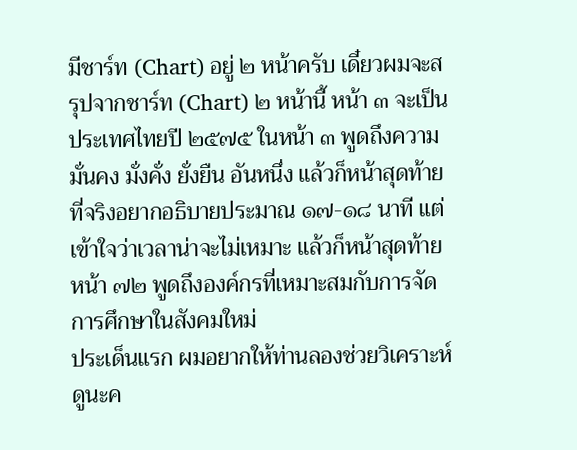มีชาร์ท (Chart) อยู่ ๒ หน้าครับ เดี๋ยวผมจะสรุปจากชาร์ท (Chart) ๒ หน้านี้ หน้า ๓ จะเป็นประเทศไทยปี ๒๕๗๕ ในหน้า ๓ พูดถึงความมั่นคง มั่งคั่ง ยั่งยืน อันหนึ่ง แล้วก็หน้าสุดท้าย ที่จริงอยากอธิบายประมาณ ๑๗-๑๘ นาที แต่เข้าใจว่าเวลาน่าจะไม่เหมาะ แล้วก็หน้าสุดท้ายหน้า ๗๒ พูดถึงองค์กรที่เหมาะสมกับการจัดการศึกษาในสังคมใหม่
ประเด็นแรก ผมอยากให้ท่านลองช่วยวิเคราะห์ดูนะค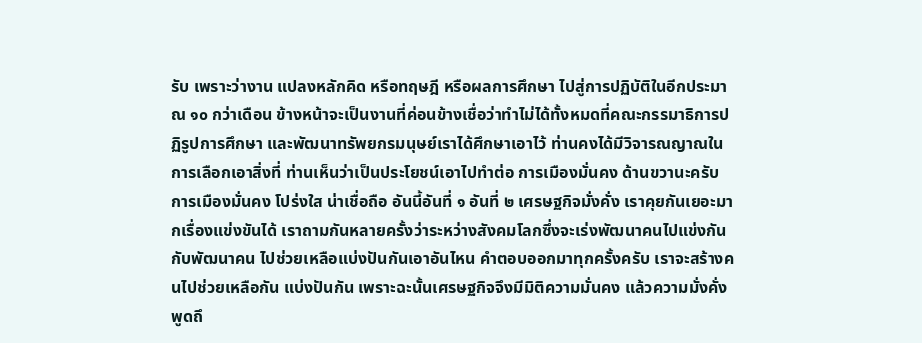รับ เพราะว่างาน แปลงหลักคิด หรือทฤษฎี หรือผลการศึกษา ไปสู่การปฏิบัติในอีกประมาณ ๑๐ กว่าเดือน ข้างหน้าจะเป็นงานที่ค่อนข้างเชื่อว่าทําไม่ได้ทั้งหมดที่คณะกรรมาธิการปฏิรูปการศึกษา และพัฒนาทรัพยกรมนุษย์เราได้ศึกษาเอาไว้ ท่านคงได้มีวิจารณญาณในการเลือกเอาสิ่งที่ ท่านเห็นว่าเป็นประโยชน์เอาไปทําต่อ การเมืองมั่นคง ด้านขวานะครับ การเมืองมั่นคง โปร่งใส น่าเชื่อถือ อันนี้อันที่ ๑ อันที่ ๒ เศรษฐกิจมั่งคั่ง เราคุยกันเยอะมากเรื่องแข่งขันได้ เราถามกันหลายครั้งว่าระหว่างสังคมโลกซึ่งจะเร่งพัฒนาคนไปแข่งกัน กับพัฒนาคน ไปช่วยเหลือแบ่งปันกันเอาอันไหน คําตอบออกมาทุกครั้งครับ เราจะสร้างคนไปช่วยเหลือกัน แบ่งปันกัน เพราะฉะนั้นเศรษฐกิจจึงมีมิติความมั่นคง แล้วความมั่งคั่งพูดถึ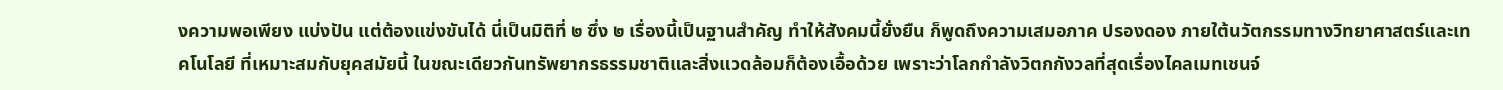งความพอเพียง แบ่งปัน แต่ต้องแข่งขันได้ นี่เป็นมิติที่ ๒ ซึ่ง ๒ เรื่องนี้เป็นฐานสําคัญ ทําให้สังคมนี้ยั่งยืน ก็พูดถึงความเสมอภาค ปรองดอง ภายใต้นวัตกรรมทางวิทยาศาสตร์และเทคโนโลยี ที่เหมาะสมกับยุคสมัยนี้ ในขณะเดียวกันทรัพยากรธรรมชาติและสิ่งแวดล้อมก็ต้องเอื้อด้วย เพราะว่าโลกกําลังวิตกกังวลที่สุดเรื่องไคลเมทเชนจ์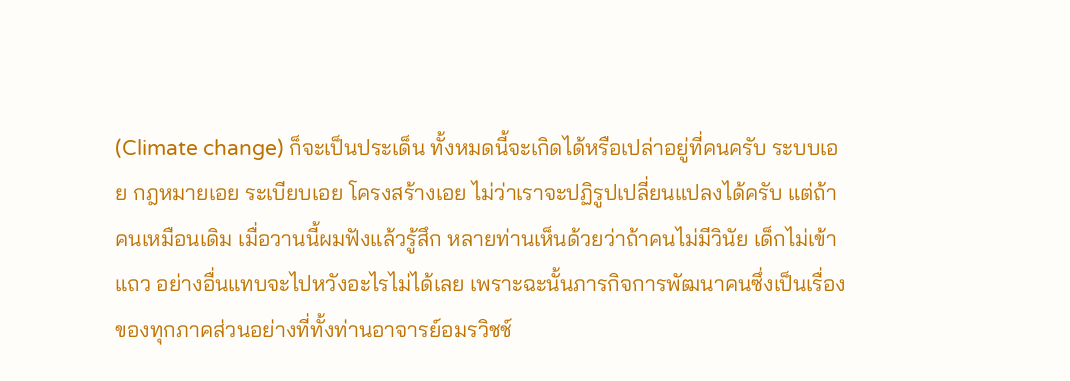(Climate change) ก็จะเป็นประเด็น ทั้งหมดนี้จะเกิดได้หรือเปล่าอยู่ที่คนครับ ระบบเอย กฎหมายเอย ระเบียบเอย โครงสร้างเอย ไม่ว่าเราจะปฏิรูปเปลี่ยนแปลงได้ครับ แต่ถ้าคนเหมือนเดิม เมื่อวานนี้ผมฟังแล้วรู้สึก หลายท่านเห็นด้วยว่าถ้าคนไม่มีวินัย เด็กไม่เข้าแถว อย่างอื่นแทบจะไปหวังอะไรไม่ได้เลย เพราะฉะนั้นภารกิจการพัฒนาคนซึ่งเป็นเรื่องของทุกภาคส่วนอย่างที่ทั้งท่านอาจารย์อมรวิชช์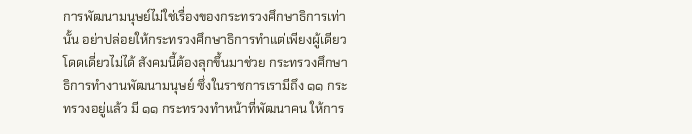การพัฒนามนุษย์ไม่ใช่เรื่องของกระทรวงศึกษาธิการเท่านั้น อย่าปล่อยให้กระทรวงศึกษาธิการทําแต่เพียงผู้เดียวโดดเดี่ยวไม่ได้ สังคมนี้ต้องลุกขึ้นมาช่วย กระทรวงศึกษาธิการทํางานพัฒนามนุษย์ ซึ่งในราชการเรามีถึง ๑๑ กระทรวงอยู่แล้ว มี ๑๑ กระทรวงทําหน้าที่พัฒนาคน ให้การ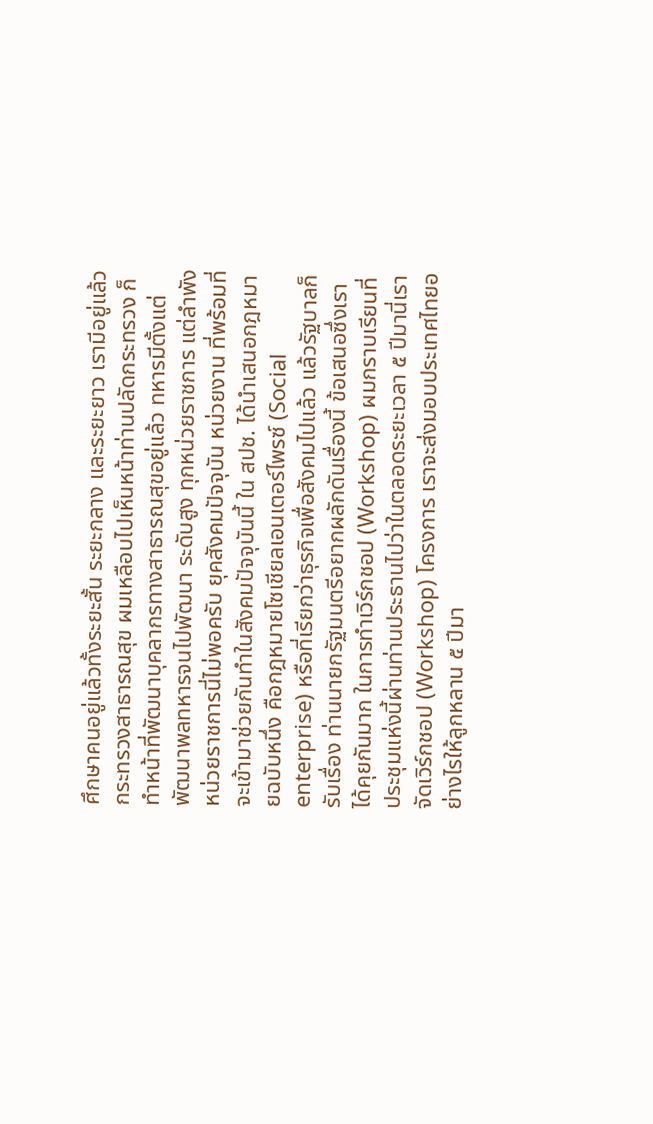ศึกษาคนอยู่แล้วทั้งระยะสั้น ระยะกลาง และระยะยาว เรามีอยู่แล้ว กระทรวงสาธารณสุข ผมเหลือบไปเห็นหน้าท่านปลัดกระทรวง ก็ทําหน้าที่พัฒนาบุคลากรทางสาธารณสุขอยู่แล้ว ทหารมีตั้งแต่พัฒนาพลทหารจนไปพัฒนา ระดับสูง ทุกหน่วยราชการ แต่ลําพังหน่วยราชการนี่ไม่พอครับ ยุคสังคมปัจจุบัน หน่วยงาน ที่พร้อมที่จะเข้ามาช่วยกันทําในสังคมปัจจุบันนี้ ใน สปช. ได้นําเสนอกฎหมายฉบับหนึ่ง คือกฎหมายโซเชียลเอนเตอร์ไพรซ์ (Social enterprise) หรือที่เรียกว่าธุรกิจเพื่อสังคมไปแล้ว แล้วรัฐบาลก็รับเรื่อง ท่านนายกรัฐมนตรีอยากผลักดันเรื่องนี้ ข้อเสนอซึ่งเราได้คุยกันมาก ในการทําเวิร์กชอป (Workshop) ผมกราบเรียนที่ประชุมแห่งนี้ผ่านท่านประธานไปว่าในตลอดระยะเวลา ๕ ปีมานี่เราจัดเวิร์กชอป (Workshop) โครงการ เราจะส่งมอบประเทศไทยอย่างไรให้ลูกหลาน ๕ ปีมา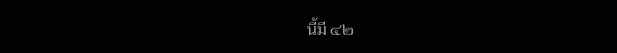นี้มี ๔๒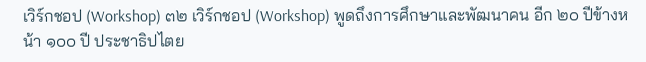เวิร์กชอป (Workshop) ๓๒ เวิร์กชอป (Workshop) พูดถึงการศึกษาและพัฒนาคน อีก ๒๐ ปีข้างหน้า ๑๐๐ ปี ประชาธิปไตย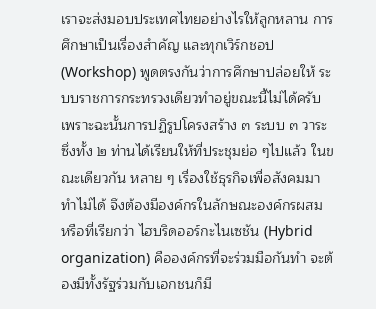เราจะส่งมอบประเทศไทยอย่างไรให้ลูกหลาน การศึกษาเป็นเรื่องสําคัญ และทุกเวิร์กชอป (Workshop) พูดตรงกันว่าการศึกษาปล่อยให้ ระบบราชการกระทรวงเดียวทําอยู่ขณะนี้ไม่ได้ครับเพราะฉะนั้นการปฏิรูปโครงสร้าง ๓ ระบบ ๓ วาระ ซึ่งทั้ง ๒ ท่านได้เรียนให้ที่ประชุมย่อ ๆไปแล้ว ในขณะเดียวกัน หลาย ๆ เรื่องใช้ธุรกิจเพื่อสังคมมาทําไม่ได้ จึงต้องมีองค์กรในลักษณะองค์กรผสม หรือที่เรียกว่า ไฮบริดออร์กะไนเซชัน (Hybrid organization) คือองค์กรที่จะร่วมมือกันทํา จะต้องมีทั้งรัฐร่วมกับเอกชนก็มี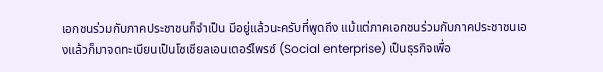เอกชนร่วมกับภาคประชาชนก็จําเป็น มีอยู่แล้วนะครับที่พูดถึง แม้แต่ภาคเอกชนร่วมกับภาคประชาชนเองแล้วก็มาจดทะเบียนเป็นโซเชียลเอนเตอร์ไพรซ์ (Social enterprise) เป็นธุรกิจเพื่อ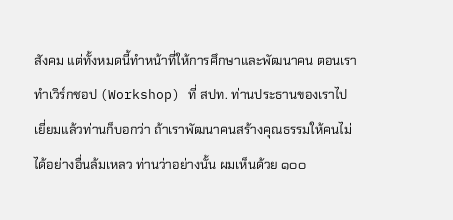สังคม แต่ทั้งหมดนี้ทําหน้าที่ให้การศึกษาและพัฒนาคน ตอนเราทําเวิร์กชอป (Workshop) ที่ สปท. ท่านประธานของเราไปเยี่ยมแล้วท่านก็บอกว่า ถ้าเราพัฒนาคนสร้างคุณธรรมให้คนไม่ได้อย่างอื่นล้มเหลว ท่านว่าอย่างนั้น ผมเห็นด้วย ๑๐๐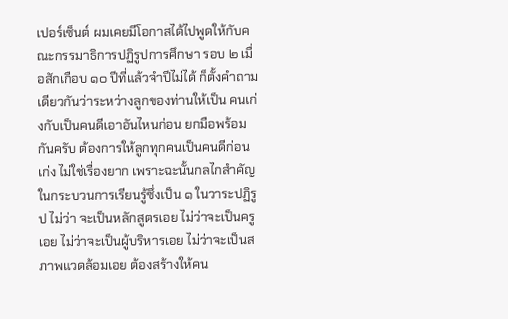เปอร์เซ็นต์ ผมเคยมีโอกาสได้ไปพูดให้กับคณะกรรมาธิการปฏิรูปการศึกษา รอบ ๒ เมื่อสักเกือบ ๑๐ ปีที่แล้วจําปีไม่ได้ ก็ตั้งคําถามเดียวกันว่าระหว่างลูกของท่านให้เป็น คนเก่งกับเป็นคนดีเอาอันไหนก่อน ยกมือพร้อมกันครับ ต้องการให้ลูกทุกคนเป็นคนดีก่อนเก่ง ไม่ใช่เรื่องยาก เพราะฉะนั้นกลไกสําคัญในกระบวนการเรียนรู้ซึ่งเป็น ๑ ในวาระปฏิรูป ไม่ว่า จะเป็นหลักสูตรเอย ไม่ว่าจะเป็นครูเอย ไม่ว่าจะเป็นผู้บริหารเอย ไม่ว่าจะเป็นสภาพแวดล้อมเอย ต้องสร้างให้คน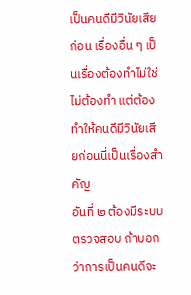เป็นคนดีมีวินัยเสียก่อน เรื่องอื่น ๆ เป็นเรื่องต้องทําไม่ใช่ไม่ต้องทํา แต่ต้องทําให้คนดีมีวินัยเสียก่อนนี่เป็นเรื่องสําคัญ
อันที่ ๒ ต้องมีระบบตรวจสอบ ถ้าบอกว่าการเป็นคนดีจะ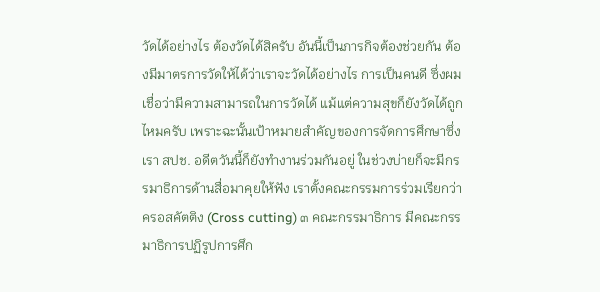วัดได้อย่างไร ต้องวัดได้สิครับ อันนี้เป็นภารกิจต้องช่วยกัน ต้องมีมาตรการวัดให้ได้ว่าเราจะวัดได้อย่างไร การเป็นคนดี ซึ่งผมเชื่อว่ามีความสามารถในการวัดได้ แม้แต่ความสุขก็ยังวัดได้ถูกไหมครับ เพราะฉะนั้นเป้าหมายสําคัญของการจัดการศึกษาซึ่งเรา สปช. อดีตวันนี้ก็ยังทํางานร่วมกันอยู่ ในช่วงบ่ายก็จะมีกรรมาธิการด้านสื่อมาคุยให้ฟัง เราตั้งคณะกรรมการร่วมเรียกว่า ครอสคัตติง (Cross cutting) ๓ คณะกรรมาธิการ มีคณะกรรมาธิการปฏิรูปการศึก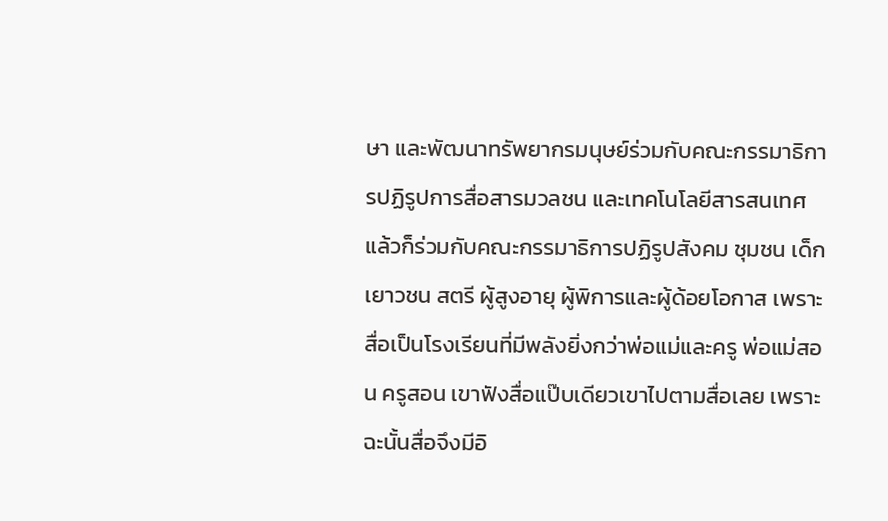ษา และพัฒนาทรัพยากรมนุษย์ร่วมกับคณะกรรมาธิการปฏิรูปการสื่อสารมวลชน และเทคโนโลยีสารสนเทศ แล้วก็ร่วมกับคณะกรรมาธิการปฏิรูปสังคม ชุมชน เด็ก เยาวชน สตรี ผู้สูงอายุ ผู้พิการและผู้ด้อยโอกาส เพราะสื่อเป็นโรงเรียนที่มีพลังยิ่งกว่าพ่อแม่และครู พ่อแม่สอน ครูสอน เขาฟังสื่อแป๊บเดียวเขาไปตามสื่อเลย เพราะฉะนั้นสื่อจึงมีอิ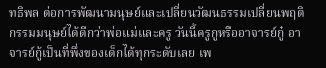ทธิพล ต่อการพัฒนามนุษย์และเปลี่ยนวัฒนธรรมเปลี่ยนพฤติกรรมมนุษย์ได้ดีกว่าพ่อแม่และครู วันนี้ครูกูหรืออาจารย์กู๋ อาจารย์กู้เป็นที่พึ่งของเด็กได้ทุกระดับเลย เพ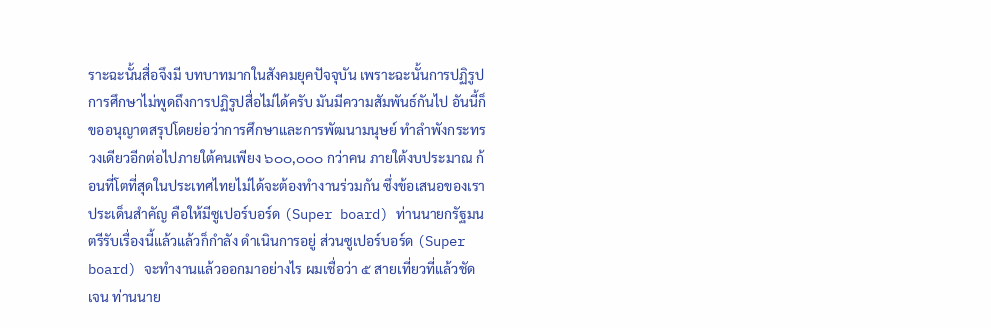ราะฉะนั้นสื่อจึงมี บทบาทมากในสังคมยุคปัจจุบัน เพราะฉะนั้นการปฏิรูปการศึกษาไม่พูดถึงการปฏิรูปสื่อไม่ได้ครับ มันมีความสัมพันธ์กันไป อันนี้ก็ขออนุญาตสรุปโดยย่อว่าการศึกษาและการพัฒนามนุษย์ ทําลําพังกระทรวงเดียวอีกต่อไปภายใต้คนเพียง ๖๐๐,๐๐๐ กว่าคน ภายใต้งบประมาณ ก้อนที่โตที่สุดในประเทศไทยไม่ได้จะต้องทํางานร่วมกัน ซึ่งข้อเสนอของเราประเด็นสําคัญ คือให้มีซูเปอร์บอร์ด (Super board) ท่านนายกรัฐมนตรีรับเรื่องนี้แล้วแล้วก็กําลัง ดําเนินการอยู่ ส่วนซูเปอร์บอร์ด (Super board) จะทํางานแล้วออกมาอย่างไร ผมเชื่อว่า ๕ สายเที่ยวที่แล้วชัดเจน ท่านนาย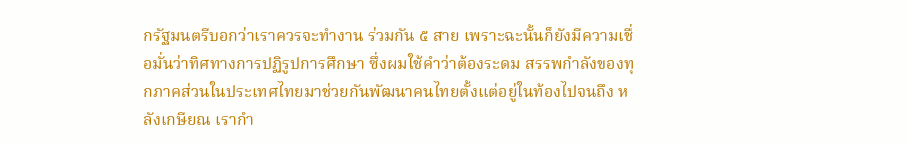กรัฐมนตรีบอกว่าเราควรจะทํางาน ร่วมกัน ๕ สาย เพราะฉะนั้นก็ยังมีความเชื่อมั่นว่าทิศทางการปฏิรูปการศึกษา ซึ่งผมใช้คําว่าต้องระดม สรรพกําลังของทุกภาคส่วนในประเทศไทยมาช่วยกันพัฒนาคนไทยตั้งแต่อยู่ในท้องไปจนถึง หลังเกษียณ เรากํา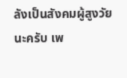ลังเป็นสังคมผู้สูงวัยนะครับ เพ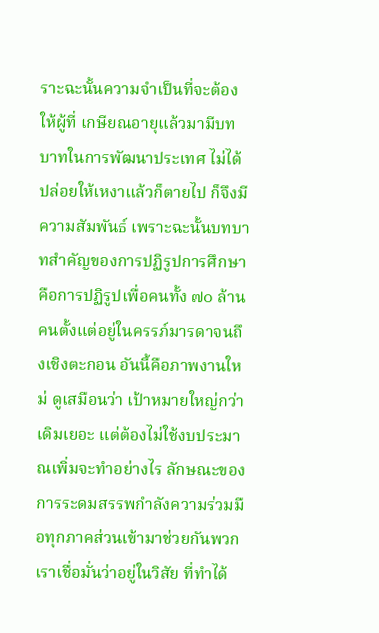ราะฉะนั้นความจําเป็นที่จะต้องให้ผู้ที่ เกษียณอายุแล้วมามีบทบาทในการพัฒนาประเทศ ไม่ได้ปล่อยให้เหงาแล้วก็ตายไป ก็จึงมี ความสัมพันธ์ เพราะฉะนั้นบทบาทสําคัญของการปฏิรูปการศึกษาคือการปฏิรูปเพื่อคนทั้ง ๗๐ ล้านคนตั้งแต่อยู่ในครรภ์มารดาจนถึงเชิงตะกอน อันนี้คือภาพงานใหม่ ดูเสมือนว่า เป้าหมายใหญ่กว่าเดิมเยอะ แต่ต้องไม่ใช้งบประมาณเพิ่มจะทําอย่างไร ลักษณะของ การระดมสรรพกําลังความร่วมมือทุกภาคส่วนเข้ามาช่วยกันพวกเราเชื่อมั่นว่าอยู่ในวิสัย ที่ทําได้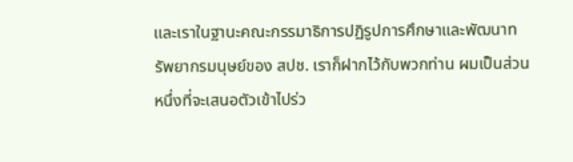และเราในฐานะคณะกรรมาธิการปฏิรูปการศึกษาและพัฒนาทรัพยากรมนุษย์ของ สปช. เราก็ฝากไว้กับพวกท่าน ผมเป็นส่วนหนึ่งที่จะเสนอตัวเข้าไปร่ว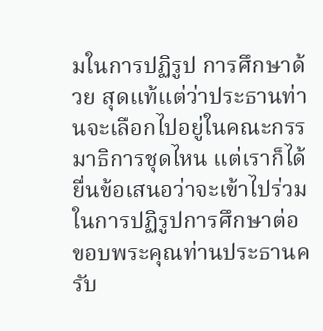มในการปฏิรูป การศึกษาด้วย สุดแท้แต่ว่าประธานท่านจะเลือกไปอยู่ในคณะกรรมาธิการชุดไหน แต่เราก็ได้ ยื่นข้อเสนอว่าจะเข้าไปร่วมในการปฏิรูปการศึกษาต่อ ขอบพระคุณท่านประธานครับ